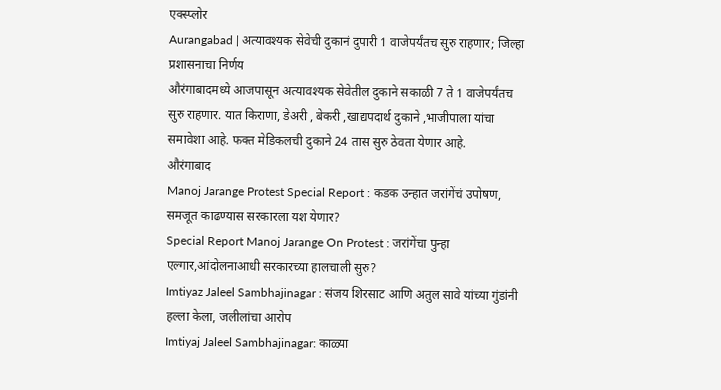एक्स्प्लोर
Aurangabad | अत्यावश्यक सेवेची दुकानं दुपारी 1 वाजेपर्यंतच सुरु राहणार; जिल्हा प्रशासनाचा निर्णय
औरंगाबादमध्ये आजपासून अत्यावश्यक सेवेतील दुकाने सकाळी 7 ते 1 वाजेपर्यंतच सुरु राहणार. यात किराणा, डेअरी , बेकरी ,खाद्यपदार्थ दुकाने ,भाजीपाला यांचा समावेशा आहे. फक्त मेडिकलची दुकाने 24 तास सुरु ठेवता येणार आहे.
औरंगाबाद
Manoj Jarange Protest Special Report : कडक उन्हात जरांगेंचं उपोषण, समजूत काढण्यास सरकारला यश येणार?
Special Report Manoj Jarange On Protest : जरांगेंचा पुन्हा एल्गार,आंदोलनाआधी सरकारच्या हालचाली सुरु?
Imtiyaz Jaleel Sambhajinagar : संजय शिरसाट आणि अतुल सावे यांच्या गुंडांनी हल्ला केला, जलीलांचा आरोप
Imtiyaj Jaleel Sambhajinagar: काळ्या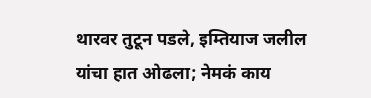थारवर तुटून पडले, इम्तियाज जलील यांचा हात ओढला; नेमकं काय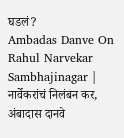घडलं?
Ambadas Danve On Rahul Narvekar Sambhajinagar | नार्वेकरांचं निलंबन कर, अंबादास दानवे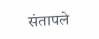संतापले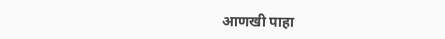आणखी पाहा